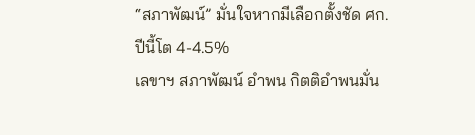“สภาพัฒน์” มั่นใจหากมีเลือกตั้งชัด ศก.ปีนี้โต 4-4.5%
เลขาฯ สภาพัฒน์ อำพน กิตติอำพนมั่น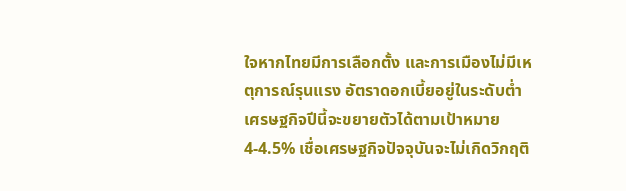ใจหากไทยมีการเลือกตั้ง และการเมืองไม่มีเหตุการณ์รุนแรง อัตราดอกเบี้ยอยู่ในระดับต่ำ เศรษฐกิจปีนี้จะขยายตัวได้ตามเป้าหมาย 4-4.5% เชื่อเศรษฐกิจปัจจุบันจะไม่เกิดวิกฤติ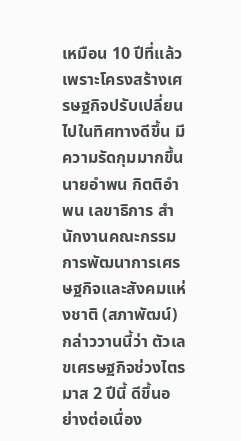เหมือน 10 ปีที่แล้ว เพราะโครงสร้างเศรษฐกิจปรับเปลี่ยนไปในทิศทางดีขึ้น มีความรัดกุมมากขึ้น นายอำพน กิตติอำพน เลขาธิการ สำนักงานคณะกรรมการพัฒนาการเศรษฐกิจและสังคมแห่งชาติ (สภาพัฒน์) กล่าววานนี้ว่า ตัวเลขเศรษฐกิจช่วงไตรมาส 2 ปีนี้ ดีขึ้นอย่างต่อเนื่อง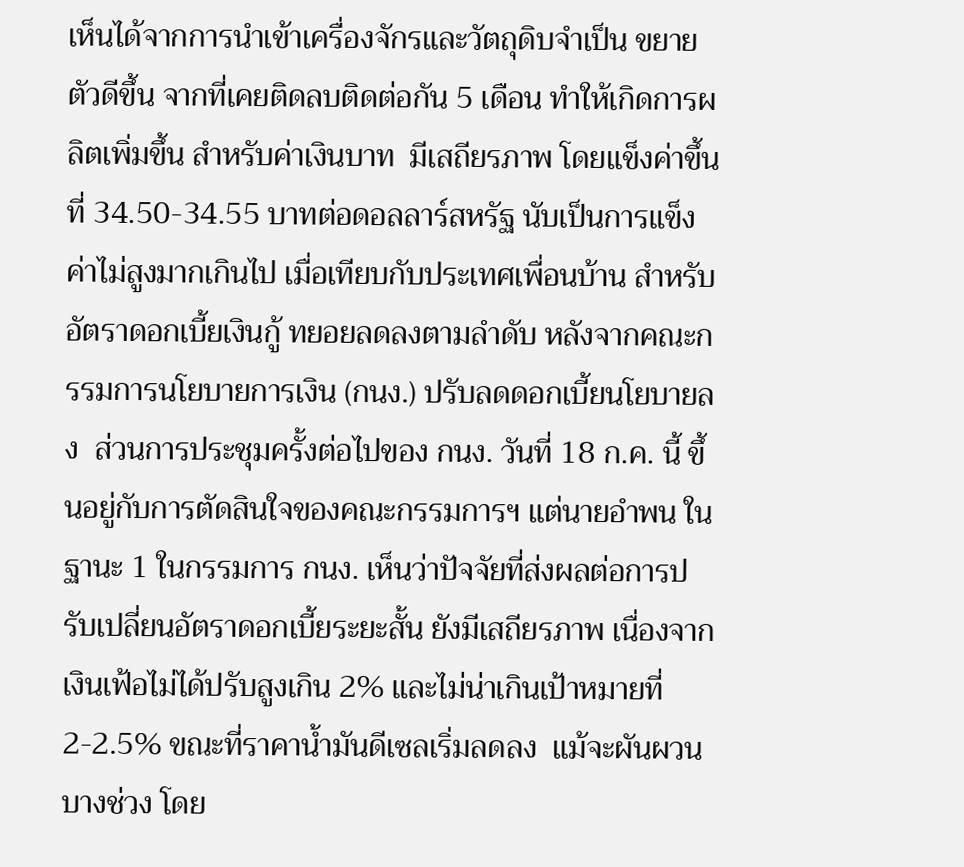เห็นได้จากการนำเข้าเครื่องจักรและวัตถุดิบจำเป็น ขยายตัวดีขึ้น จากที่เคยติดลบติดต่อกัน 5 เดือน ทำให้เกิดการผลิตเพิ่มขึ้น สำหรับค่าเงินบาท  มีเสถียรภาพ โดยแข็งค่าขึ้นที่ 34.50-34.55 บาทต่อดอลลาร์สหรัฐ นับเป็นการแข็งค่าไม่สูงมากเกินไป เมื่อเทียบกับประเทศเพื่อนบ้าน สำหรับอัตราดอกเบี้ยเงินกู้ ทยอยลดลงตามลำดับ หลังจากคณะกรรมการนโยบายการเงิน (กนง.) ปรับลดดอกเบี้ยนโยบายลง  ส่วนการประชุมครั้งต่อไปของ กนง. วันที่ 18 ก.ค. นี้ ขึ้นอยู่กับการตัดสินใจของคณะกรรมการฯ แต่นายอำพน ในฐานะ 1 ในกรรมการ กนง. เห็นว่าปัจจัยที่ส่งผลต่อการปรับเปลี่ยนอัตราดอกเบี้ยระยะสั้น ยังมีเสถียรภาพ เนื่องจากเงินเฟ้อไม่ได้ปรับสูงเกิน 2% และไม่น่าเกินเป้าหมายที่ 2-2.5% ขณะที่ราคาน้ำมันดีเซลเริ่มลดลง  แม้จะผันผวนบางช่วง โดย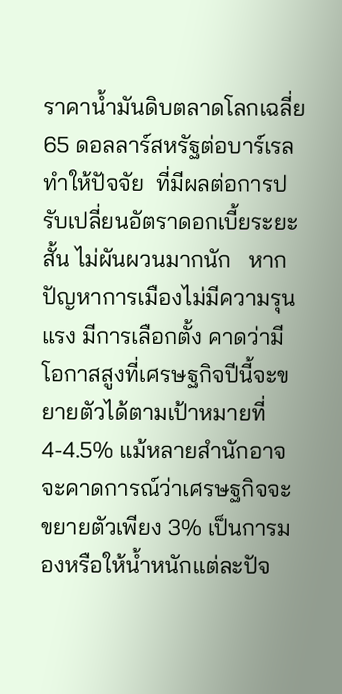ราคาน้ำมันดิบตลาดโลกเฉลี่ย 65 ดอลลาร์สหรัฐต่อบาร์เรล ทำให้ปัจจัย  ที่มีผลต่อการปรับเปลี่ยนอัตราดอกเบี้ยระยะสั้น ไม่ผันผวนมากนัก   หากปัญหาการเมืองไม่มีความรุนแรง มีการเลือกตั้ง คาดว่ามีโอกาสสูงที่เศรษฐกิจปีนี้จะขยายตัวได้ตามเป้าหมายที่ 4-4.5% แม้หลายสำนักอาจจะคาดการณ์ว่าเศรษฐกิจจะขยายตัวเพียง 3% เป็นการมองหรือให้น้ำหนักแต่ละปัจ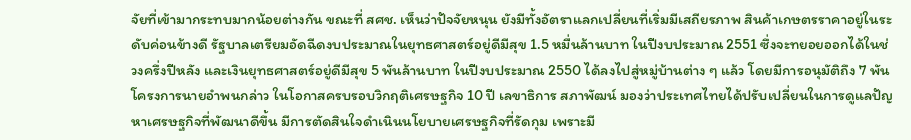จัยที่เข้ามากระทบมากน้อยต่างกัน ขณะที่ สศช. เห็นว่าปัจจัยหนุน ยังมีทั้งอัตราแลกเปลี่ยนที่เริ่มมีเสถียรภาพ สินค้าเกษตรราคาอยู่ในระดับค่อนข้างดี รัฐบาลเตรียมอัดฉีดงบประมาณในยุทธศาสตร์อยู่ดีมีสุข 1.5 หมื่นล้านบาท ในปีงบประมาณ 2551 ซึ่งจะทยอยออกได้ในช่วงครึ่งปีหลัง และเงินยุทธศาสตร์อยู่ดีมีสุข 5 พันล้านบาท ในปีงบประมาณ 2550 ได้ลงไปสู่หมู่บ้านต่าง ๆ แล้ว โดยมีการอนุมัติถึง 7 พันโครงการนายอำพนกล่าว ในโอกาสครบรอบวิกฤติเศรษฐกิจ 10 ปี เลขาธิการ สภาพัฒน์ มองว่าประเทศไทยได้ปรับเปลี่ยนในการดูแลปัญหาเศรษฐกิจที่พัฒนาดีขึ้น มีการตัดสินใจดำเนินนโยบายเศรษฐกิจที่รัดกุม เพราะมี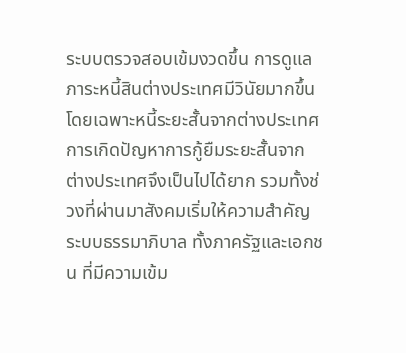ระบบตรวจสอบเข้มงวดขึ้น การดูแลภาระหนี้สินต่างประเทศมีวินัยมากขึ้น โดยเฉพาะหนี้ระยะสั้นจากต่างประเทศ การเกิดปัญหาการกู้ยืมระยะสั้นจากต่างประเทศจึงเป็นไปได้ยาก รวมทั้งช่วงที่ผ่านมาสังคมเริ่มให้ความสำคัญระบบธรรมาภิบาล ทั้งภาครัฐและเอกชน ที่มีความเข้ม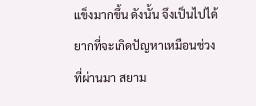แข็งมากขึ้น ดังนั้น จึงเป็นไปได้ยากที่จะเกิดปัญหาเหมือนช่วงที่ผ่านมา สยาม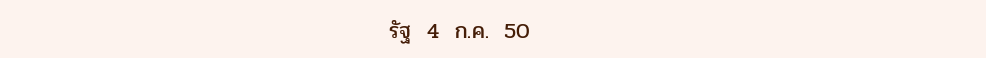รัฐ  4  ก.ค.  50